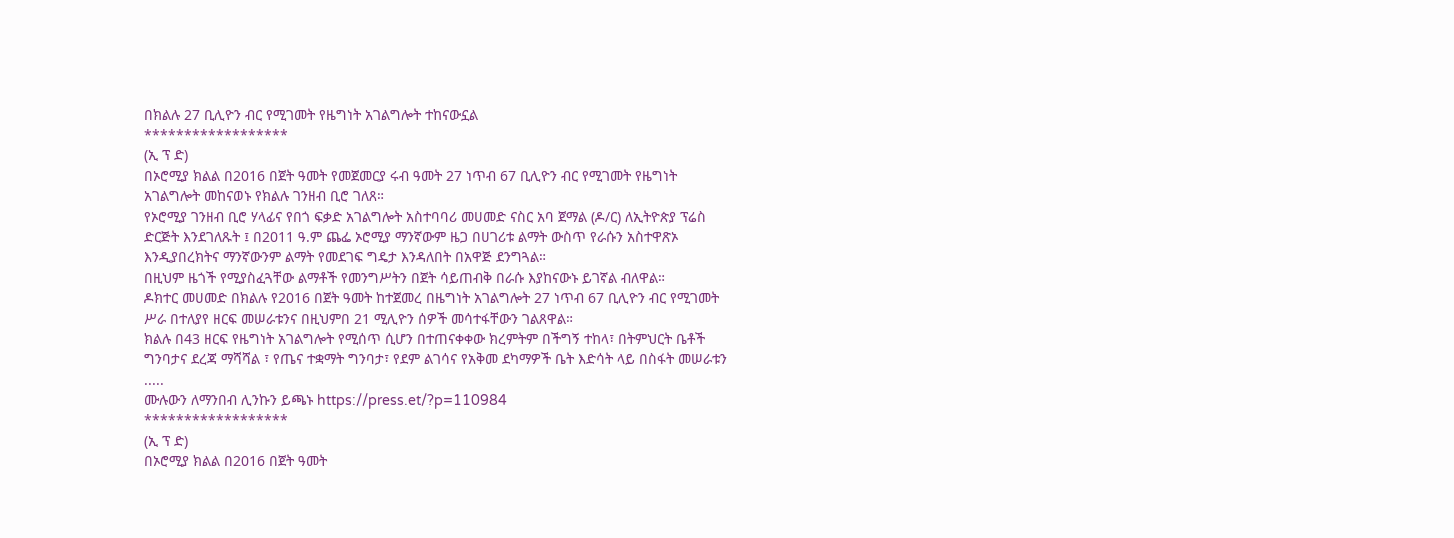በክልሉ 27 ቢሊዮን ብር የሚገመት የዜግነት አገልግሎት ተከናውኗል
******************
(ኢ ፕ ድ)
በኦሮሚያ ክልል በ2016 በጀት ዓመት የመጀመርያ ሩብ ዓመት 27 ነጥብ 67 ቢሊዮን ብር የሚገመት የዜግነት አገልግሎት መከናወኑ የክልሉ ገንዘብ ቢሮ ገለጸ።
የኦሮሚያ ገንዘብ ቢሮ ሃላፊና የበጎ ፍቃድ አገልግሎት አስተባባሪ መሀመድ ናስር አባ ጀማል (ዶ/ር) ለኢትዮጵያ ፕሬስ ድርጅት እንደገለጹት ፤ በ2011 ዓ.ም ጨፌ ኦሮሚያ ማንኛውም ዜጋ በሀገሪቱ ልማት ውስጥ የራሱን አስተዋጽኦ እንዲያበረክትና ማንኛውንም ልማት የመደገፍ ግዴታ እንዳለበት በአዋጅ ደንግጓል።
በዚህም ዜጎች የሚያስፈጓቸው ልማቶች የመንግሥትን በጀት ሳይጠብቅ በራሱ እያከናውኑ ይገኛል ብለዋል።
ዶክተር መሀመድ በክልሉ የ2016 በጀት ዓመት ከተጀመረ በዜግነት አገልግሎት 27 ነጥብ 67 ቢሊዮን ብር የሚገመት ሥራ በተለያየ ዘርፍ መሠራቱንና በዚህምበ 21 ሚሊዮን ሰዎች መሳተፋቸውን ገልጸዋል።
ክልሉ በ43 ዘርፍ የዜግነት አገልግሎት የሚሰጥ ሲሆን በተጠናቀቀው ክረምትም በችግኝ ተከላ፣ በትምህርት ቤቶች ግንባታና ደረጃ ማሻሻል ፣ የጤና ተቋማት ግንባታ፣ የደም ልገሳና የአቅመ ደካማዎች ቤት እድሳት ላይ በስፋት መሠራቱን .....
ሙሉውን ለማንበብ ሊንኩን ይጫኑ https://press.et/?p=110984
******************
(ኢ ፕ ድ)
በኦሮሚያ ክልል በ2016 በጀት ዓመት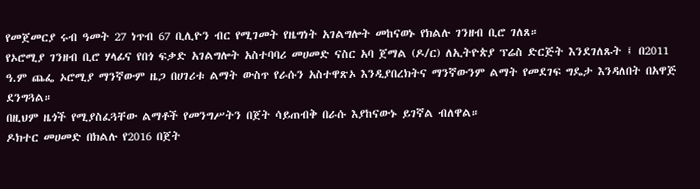የመጀመርያ ሩብ ዓመት 27 ነጥብ 67 ቢሊዮን ብር የሚገመት የዜግነት አገልግሎት መከናወኑ የክልሉ ገንዘብ ቢሮ ገለጸ።
የኦሮሚያ ገንዘብ ቢሮ ሃላፊና የበጎ ፍቃድ አገልግሎት አስተባባሪ መሀመድ ናስር አባ ጀማል (ዶ/ር) ለኢትዮጵያ ፕሬስ ድርጅት እንደገለጹት ፤ በ2011 ዓ.ም ጨፌ ኦሮሚያ ማንኛውም ዜጋ በሀገሪቱ ልማት ውስጥ የራሱን አስተዋጽኦ እንዲያበረክትና ማንኛውንም ልማት የመደገፍ ግዴታ እንዳለበት በአዋጅ ደንግጓል።
በዚህም ዜጎች የሚያስፈጓቸው ልማቶች የመንግሥትን በጀት ሳይጠብቅ በራሱ እያከናውኑ ይገኛል ብለዋል።
ዶክተር መሀመድ በክልሉ የ2016 በጀት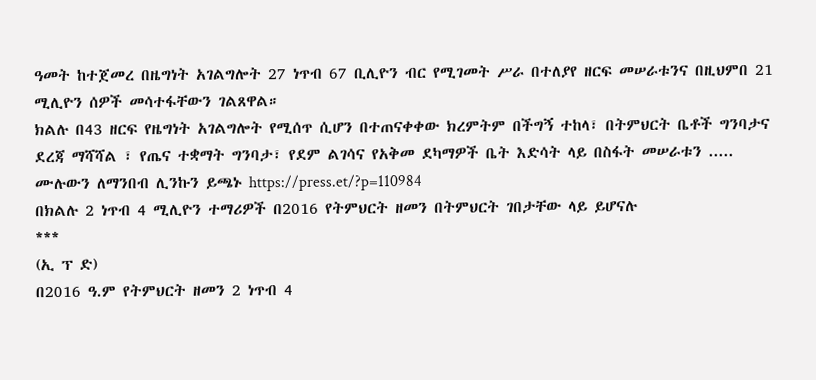ዓመት ከተጀመረ በዜግነት አገልግሎት 27 ነጥብ 67 ቢሊዮን ብር የሚገመት ሥራ በተለያየ ዘርፍ መሠራቱንና በዚህምበ 21 ሚሊዮን ሰዎች መሳተፋቸውን ገልጸዋል።
ክልሉ በ43 ዘርፍ የዜግነት አገልግሎት የሚሰጥ ሲሆን በተጠናቀቀው ክረምትም በችግኝ ተከላ፣ በትምህርት ቤቶች ግንባታና ደረጃ ማሻሻል ፣ የጤና ተቋማት ግንባታ፣ የደም ልገሳና የአቅመ ደካማዎች ቤት እድሳት ላይ በስፋት መሠራቱን .....
ሙሉውን ለማንበብ ሊንኩን ይጫኑ https://press.et/?p=110984
በክልሉ 2 ነጥብ 4 ሚሊዮን ተማሪዎች በ2016 የትምህርት ዘመን በትምህርት ገበታቸው ላይ ይሆናሉ
***
(ኢ ፕ ድ)
በ2016 ዓ.ም የትምህርት ዘመን 2 ነጥብ 4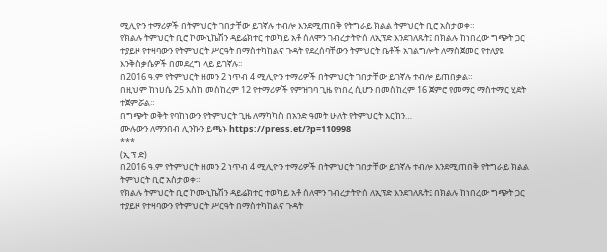ሚሊዮን ተማሪዎች በትምህርት ገበታቸው ይገኛሉ ተብሎ እንደሚጠበቅ የትግራይ ክልል ትምህርት ቢሮ አስታወቀ።
የክልሉ ትምህርት ቢሮ ኮሙኒኬሽን ዳይሬክተር ተወካይ አቶ ሰለሞን ገብረታትዮሰ ለኢፕድ እንደገለጹት፤ በክልሉ ከነበረው ግጭት ጋር ተያይዞ የተዛባውን የትምህርት ሥርዓት በማስተካከልና ጉዳት የደረሰባቸውን ትምህርት ቤቶች አገልግሎት ለማስጀመር የተለያዩ እንቅስቃሴዎች በመደረግ ላይ ይገኛሉ።
በ2016 ዓ.ም የትምህርት ዘመን 2 ነጥብ 4 ሚሊዮን ተማሪዎች በትምህርት ገበታቸው ይገኛሉ ተብሎ ይጠበቃል።
በዚህም ከነሀሴ 25 እስከ መስከረም 12 የተማሪዎች የምዝገባ ጊዜ የነበረ ሲሆን በመስከረም 16 ጀምሮ የመማር ማስተማር ሂደት ተጀምሯል።
በግጭት ወቅት የባከነውን የትምህርት ጊዜ ለማካካስ በአንድ ዓመት ሁለት የትምህርት እርከን…
ሙሉውን ለማንበብ ሊንኩን ይጫኑ https://press.et/?p=110998
***
(ኢ ፕ ድ)
በ2016 ዓ.ም የትምህርት ዘመን 2 ነጥብ 4 ሚሊዮን ተማሪዎች በትምህርት ገበታቸው ይገኛሉ ተብሎ እንደሚጠበቅ የትግራይ ክልል ትምህርት ቢሮ አስታወቀ።
የክልሉ ትምህርት ቢሮ ኮሙኒኬሽን ዳይሬክተር ተወካይ አቶ ሰለሞን ገብረታትዮሰ ለኢፕድ እንደገለጹት፤ በክልሉ ከነበረው ግጭት ጋር ተያይዞ የተዛባውን የትምህርት ሥርዓት በማስተካከልና ጉዳት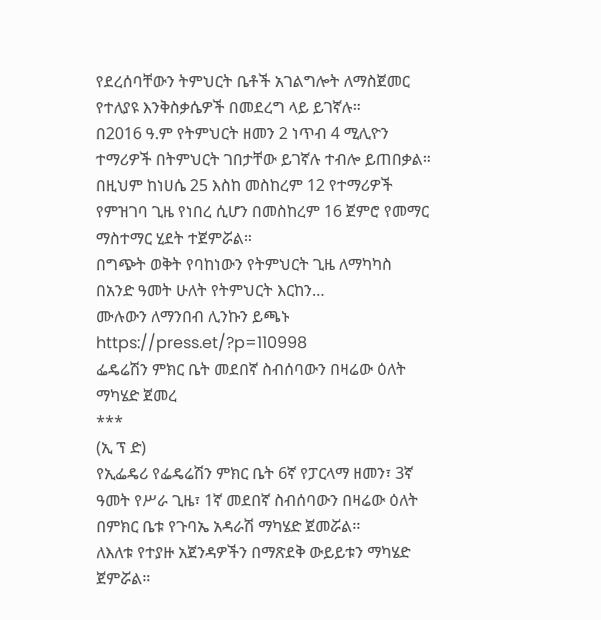የደረሰባቸውን ትምህርት ቤቶች አገልግሎት ለማስጀመር የተለያዩ እንቅስቃሴዎች በመደረግ ላይ ይገኛሉ።
በ2016 ዓ.ም የትምህርት ዘመን 2 ነጥብ 4 ሚሊዮን ተማሪዎች በትምህርት ገበታቸው ይገኛሉ ተብሎ ይጠበቃል።
በዚህም ከነሀሴ 25 እስከ መስከረም 12 የተማሪዎች የምዝገባ ጊዜ የነበረ ሲሆን በመስከረም 16 ጀምሮ የመማር ማስተማር ሂደት ተጀምሯል።
በግጭት ወቅት የባከነውን የትምህርት ጊዜ ለማካካስ በአንድ ዓመት ሁለት የትምህርት እርከን…
ሙሉውን ለማንበብ ሊንኩን ይጫኑ https://press.et/?p=110998
ፌዴሬሽን ምክር ቤት መደበኛ ስብሰባውን በዛሬው ዕለት ማካሄድ ጀመረ
***
(ኢ ፕ ድ)
የኢፌዴሪ የፌዴሬሽን ምክር ቤት 6ኛ የፓርላማ ዘመን፣ 3ኛ ዓመት የሥራ ጊዜ፣ 1ኛ መደበኛ ስብሰባውን በዛሬው ዕለት በምክር ቤቱ የጉባኤ አዳራሽ ማካሄድ ጀመሯል፡፡
ለእለቱ የተያዙ አጀንዳዎችን በማጽደቅ ውይይቱን ማካሄድ ጀምሯል።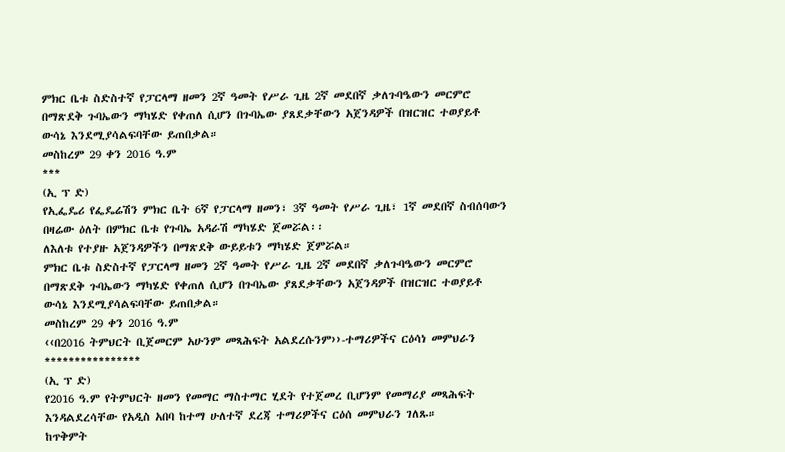ምክር ቤቱ ስድስተኛ የፓርላማ ዘመን 2ኛ ዓመት የሥራ ጊዜ 2ኛ መደበኛ ቃለጉባዔውን መርምሮ በማጽደቅ ጉባኤውን ማካሄድ የቀጠለ ሲሆን በጉባኤው ያጸደቃቸውን አጀንዳዎች በዝርዝር ተወያይቶ ውሳኔ እንደሚያሳልፍባቸው ይጠበቃል።
መስከረም 29 ቀን 2016 ዓ.ም
***
(ኢ ፕ ድ)
የኢፌዴሪ የፌዴሬሽን ምክር ቤት 6ኛ የፓርላማ ዘመን፣ 3ኛ ዓመት የሥራ ጊዜ፣ 1ኛ መደበኛ ስብሰባውን በዛሬው ዕለት በምክር ቤቱ የጉባኤ አዳራሽ ማካሄድ ጀመሯል፡፡
ለእለቱ የተያዙ አጀንዳዎችን በማጽደቅ ውይይቱን ማካሄድ ጀምሯል።
ምክር ቤቱ ስድስተኛ የፓርላማ ዘመን 2ኛ ዓመት የሥራ ጊዜ 2ኛ መደበኛ ቃለጉባዔውን መርምሮ በማጽደቅ ጉባኤውን ማካሄድ የቀጠለ ሲሆን በጉባኤው ያጸደቃቸውን አጀንዳዎች በዝርዝር ተወያይቶ ውሳኔ እንደሚያሳልፍባቸው ይጠበቃል።
መስከረም 29 ቀን 2016 ዓ.ም
‹‹በ2016 ትምህርት ቢጀመርም አሁንም መጻሕፍት አልደረሱንም››-ተማሪዎችና ርዕሳነ መምህራን
****************
(ኢ ፕ ድ)
የ2016 ዓ.ም የትምህርት ዘመን የመማር ማስተማር ሂደት የተጀመረ ቢሆንም የመማሪያ መጻሕፍት እንዳልደረሳቸው የአዲስ አበባ ከተማ ሁለተኛ ደረጃ ተማሪዎችና ርዕሰ መምህራን ገለጹ።
ከጥቅምት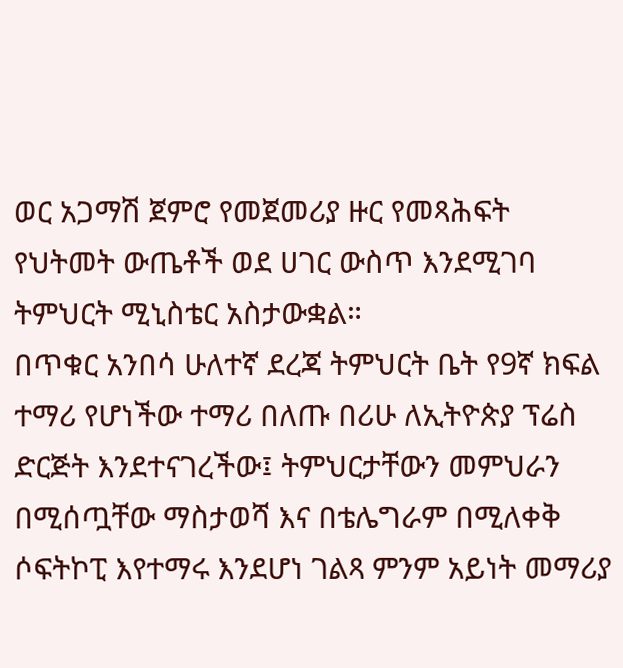ወር አጋማሽ ጀምሮ የመጀመሪያ ዙር የመጻሕፍት የህትመት ውጤቶች ወደ ሀገር ውስጥ እንደሚገባ ትምህርት ሚኒስቴር አስታውቋል።
በጥቁር አንበሳ ሁለተኛ ደረጃ ትምህርት ቤት የ9ኛ ክፍል ተማሪ የሆነችው ተማሪ በለጡ በሪሁ ለኢትዮጵያ ፕሬስ ድርጅት እንደተናገረችው፤ ትምህርታቸውን መምህራን በሚሰጧቸው ማስታወሻ እና በቴሌግራም በሚለቀቅ ሶፍትኮፒ እየተማሩ እንደሆነ ገልጻ ምንም አይነት መማሪያ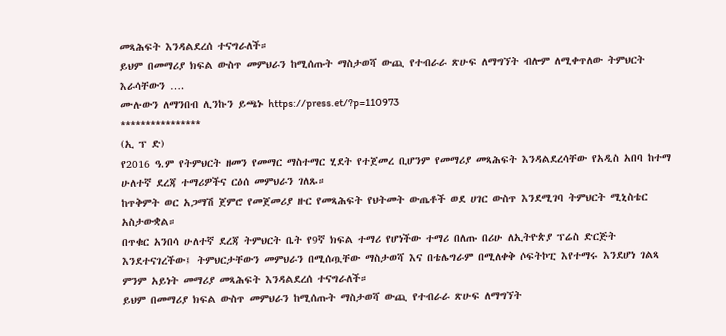መጻሕፍት እንዳልደረሰ ተናግራለች።
ይህም በመማሪያ ክፍል ውስጥ መምህራን ከሚሰጡት ማስታወሻ ውጪ የተብራራ ጽሁፍ ለማግኘት ብሎም ለሚቀጥለው ትምህርት እራሳቸውን ….
ሙሉውን ለማንበብ ሊንኩን ይጫኑ https://press.et/?p=110973
****************
(ኢ ፕ ድ)
የ2016 ዓ.ም የትምህርት ዘመን የመማር ማስተማር ሂደት የተጀመረ ቢሆንም የመማሪያ መጻሕፍት እንዳልደረሳቸው የአዲስ አበባ ከተማ ሁለተኛ ደረጃ ተማሪዎችና ርዕሰ መምህራን ገለጹ።
ከጥቅምት ወር አጋማሽ ጀምሮ የመጀመሪያ ዙር የመጻሕፍት የህትመት ውጤቶች ወደ ሀገር ውስጥ እንደሚገባ ትምህርት ሚኒስቴር አስታውቋል።
በጥቁር አንበሳ ሁለተኛ ደረጃ ትምህርት ቤት የ9ኛ ክፍል ተማሪ የሆነችው ተማሪ በለጡ በሪሁ ለኢትዮጵያ ፕሬስ ድርጅት እንደተናገረችው፤ ትምህርታቸውን መምህራን በሚሰጧቸው ማስታወሻ እና በቴሌግራም በሚለቀቅ ሶፍትኮፒ እየተማሩ እንደሆነ ገልጻ ምንም አይነት መማሪያ መጻሕፍት እንዳልደረሰ ተናግራለች።
ይህም በመማሪያ ክፍል ውስጥ መምህራን ከሚሰጡት ማስታወሻ ውጪ የተብራራ ጽሁፍ ለማግኘት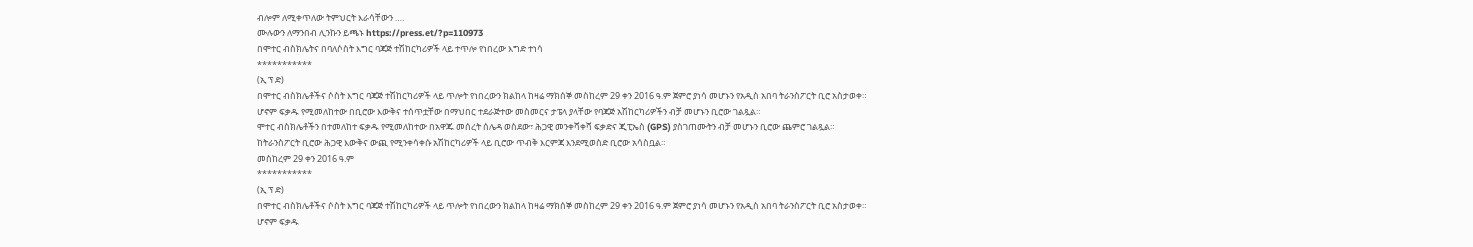ብሎም ለሚቀጥለው ትምህርት እራሳቸውን ….
ሙሉውን ለማንበብ ሊንኩን ይጫኑ https://press.et/?p=110973
በሞተር ብስክሌትና በባለሶስት እግር ባጃጅ ተሽከርካሪዎች ላይ ተጥሎ የነበረው እግድ ተነሳ
***********
(ኢ ፕ ድ)
በሞተር ብስክሌቶችና ሶስት እግር ባጃጅ ተሽከርካሪዎች ላይ ጥሎት የነበረውን ክልከላ ከዛሬ ማክሰኞ መስከረም 29 ቀን 2016 ዓ.ም ጀምሮ ያነሳ መሆኑን የአዲስ አበባ ትራንስፖርት ቢሮ አስታወቀ።
ሆኖም ፍቃዱ የሚመለከተው በቢሮው እውቅና ተሰጥቷቸው በማህበር ተደራጅተው መስመርና ታፔላ ያላቸው የባጃጅ አሽከርካሪዎችን ብቻ መሆኑን ቢሮው ገልጿል።
ሞተር ብስክሌቶችን በተመለከተ ፍቃዱ የሚመለከተው በአዋጁ መሰረት ሰሌዳ ወስደው፣ ሕጋዊ መንቀሻቀሻ ፍቃድና ጂፒኤስ (GPS) ያስገጠሙትን ብቻ መሆኑን ቢሮው ጨምሮ ገልጿል።
ከትራንስፖርት ቢሮው ሕጋዊ እውቅና ውጪ የሚንቀሳቀሱ አሽከርካሪዎች ላይ ቢሮው ጥብቅ እርምጃ እንደሚወስድ ቢሮው አሳስቧል።
መስከረም 29 ቀን 2016 ዓ.ም
***********
(ኢ ፕ ድ)
በሞተር ብስክሌቶችና ሶስት እግር ባጃጅ ተሽከርካሪዎች ላይ ጥሎት የነበረውን ክልከላ ከዛሬ ማክሰኞ መስከረም 29 ቀን 2016 ዓ.ም ጀምሮ ያነሳ መሆኑን የአዲስ አበባ ትራንስፖርት ቢሮ አስታወቀ።
ሆኖም ፍቃዱ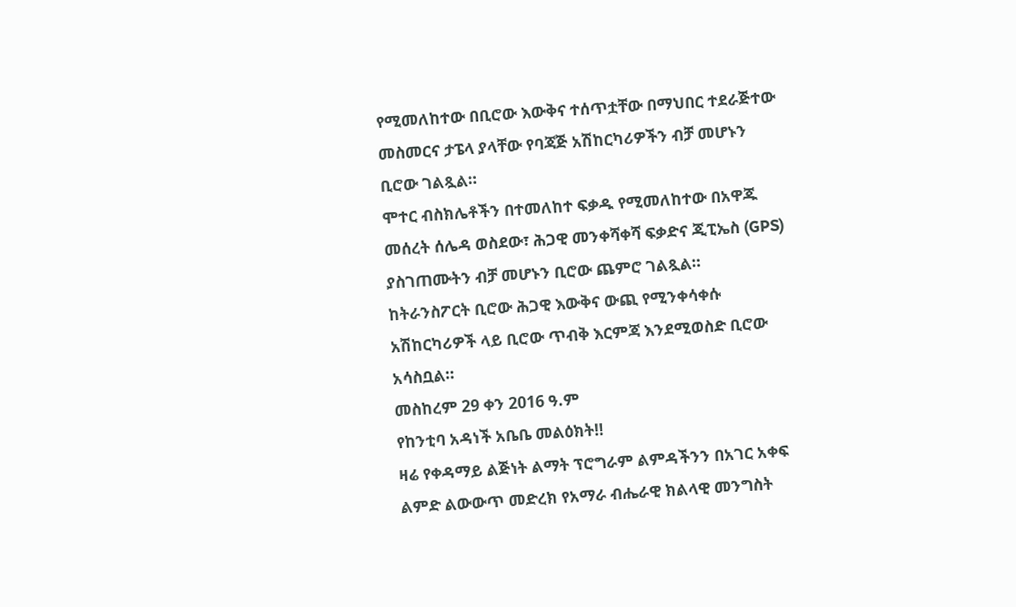የሚመለከተው በቢሮው እውቅና ተሰጥቷቸው በማህበር ተደራጅተው መስመርና ታፔላ ያላቸው የባጃጅ አሽከርካሪዎችን ብቻ መሆኑን ቢሮው ገልጿል።
ሞተር ብስክሌቶችን በተመለከተ ፍቃዱ የሚመለከተው በአዋጁ መሰረት ሰሌዳ ወስደው፣ ሕጋዊ መንቀሻቀሻ ፍቃድና ጂፒኤስ (GPS) ያስገጠሙትን ብቻ መሆኑን ቢሮው ጨምሮ ገልጿል።
ከትራንስፖርት ቢሮው ሕጋዊ እውቅና ውጪ የሚንቀሳቀሱ አሽከርካሪዎች ላይ ቢሮው ጥብቅ እርምጃ እንደሚወስድ ቢሮው አሳስቧል።
መስከረም 29 ቀን 2016 ዓ.ም
የከንቲባ አዳነች አቤቤ መልዕክት‼
ዛሬ የቀዳማይ ልጅነት ልማት ፕሮግራም ልምዳችንን በአገር አቀፍ ልምድ ልውውጥ መድረክ የአማራ ብሔራዊ ክልላዊ መንግስት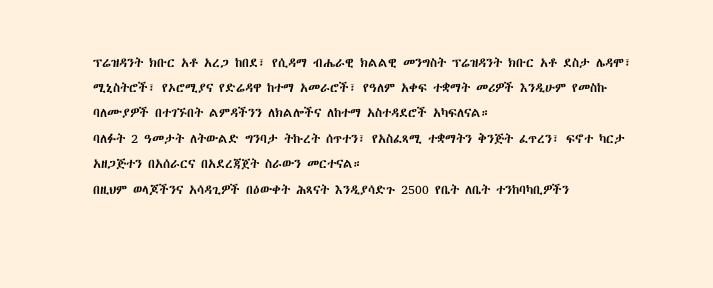ፕሬዝዳንት ክቡር አቶ አረጋ ከበደ፣ የሲዳማ ብሔራዊ ክልልዊ መንግስት ፕሬዝዳንት ክቡር አቶ ደስታ ሌዳሞ፣ ሚኒስትሮች፣ የኦሮሚያና የድሬዳዋ ከተማ አመራሮች፣ የዓለም አቀፍ ተቋማት መሪዎች እንዲሁም የመስኩ ባለሙያዎች በተገኙበት ልምዳችንን ለክልሎችና ለከተማ አስተዳደሮች አካፍለናል።
ባለፉት 2 ዓመታት ለትውልድ ግንባታ ትኩረት ሰጥተን፣ የአስፈጻሚ ተቋማትን ቅንጅት ፈጥረን፣ ፍኖተ ካርታ አዘጋጅተን በአሰራርና በአደረጃጀት ስራውን መርተናል።
በዚህም ወላጆችንና አሳዳጊዎች በዕውቀት ሕጻናት እንዲያሳድጉ 2500 የቤት ለቤት ተንከባካቢዎችን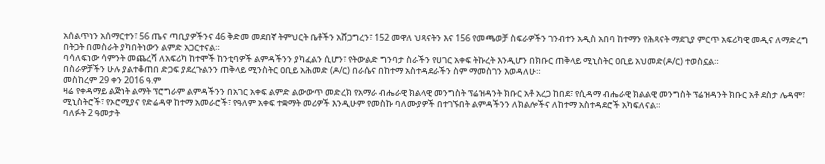አሰልጥነን አሰማርተን፣ 56 ጤና ጣቢያዎችንና 46 ቅድመ መደበኛ ትምህርት ቤቶችን አሸጋግረን፣ 152 መዋለ ህጻናትን እና 156 የመጫወቻ ስፍራዎችን ገንብተን አዲስ አበባ ከተማን የሕጻናት ማደጊያ ምርጥ አፍሪካዊ መዲና ለማድረግ በትጋት በመስራት ያካበትነውን ልምድ አጋርተናል።
ባሳለፍነው ሳምንት መጨረሻ ለአፍሪካ ከተሞች ከንቲባዎች ልምዳችንን ያካፈልን ሲሆን፣ የትውልድ ግንባታ ስራችን የሀገር አቀፍ ትኩረት እንዲሆን በክቡር ጠቅላይ ሚኒስትር ዐቢይ አህመድ(ዶ/ር) ተወስኗል።
በስራዎቻችን ሁሉ ያልተቆጠበ ድጋፍ ያደረጉልንን ጠቅላይ ሚንስትር ዐቢይ አሕመድ (ዶ/ር) በራሴና በከተማ አስተዳደራችን ስም ማመስገን እወዳለሁ።
መስከረም 29 ቀን 2016 ዓ.ም
ዛሬ የቀዳማይ ልጅነት ልማት ፕሮግራም ልምዳችንን በአገር አቀፍ ልምድ ልውውጥ መድረክ የአማራ ብሔራዊ ክልላዊ መንግስት ፕሬዝዳንት ክቡር አቶ አረጋ ከበደ፣ የሲዳማ ብሔራዊ ክልልዊ መንግስት ፕሬዝዳንት ክቡር አቶ ደስታ ሌዳሞ፣ ሚኒስትሮች፣ የኦሮሚያና የድሬዳዋ ከተማ አመራሮች፣ የዓለም አቀፍ ተቋማት መሪዎች እንዲሁም የመስኩ ባለሙያዎች በተገኙበት ልምዳችንን ለክልሎችና ለከተማ አስተዳደሮች አካፍለናል።
ባለፉት 2 ዓመታት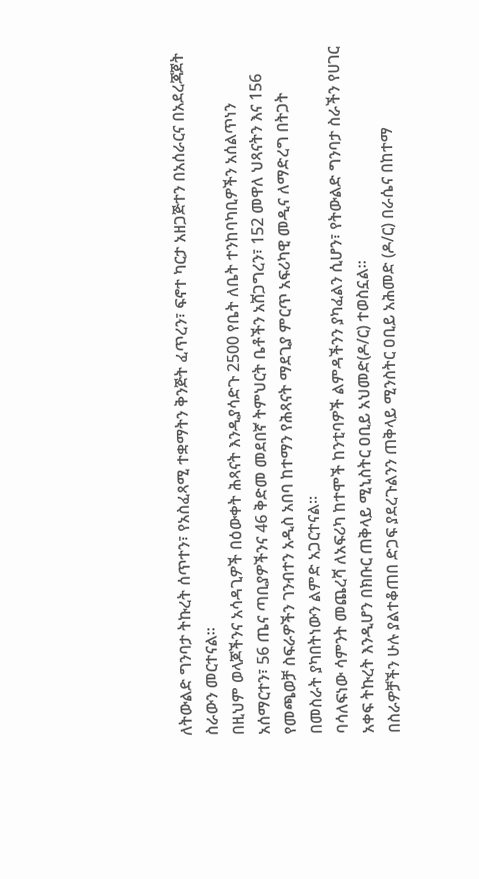ለትውልድ ግንባታ ትኩረት ሰጥተን፣ የአስፈጻሚ ተቋማትን ቅንጅት ፈጥረን፣ ፍኖተ ካርታ አዘጋጅተን በአሰራርና በአደረጃጀት ስራውን መርተናል።
በዚህም ወላጆችንና አሳዳጊዎች በዕውቀት ሕጻናት እንዲያሳድጉ 2500 የቤት ለቤት ተንከባካቢዎችን አሰልጥነን አሰማርተን፣ 56 ጤና ጣቢያዎችንና 46 ቅድመ መደበኛ ትምህርት ቤቶችን አሸጋግረን፣ 152 መዋለ ህጻናትን እና 156 የመጫወቻ ስፍራዎችን ገንብተን አዲስ አበባ ከተማን የሕጻናት ማደጊያ ምርጥ አፍሪካዊ መዲና ለማድረግ በትጋት በመስራት ያካበትነውን ልምድ አጋርተናል።
ባሳለፍነው ሳምንት መጨረሻ ለአፍሪካ ከተሞች ከንቲባዎች ልምዳችንን ያካፈልን ሲሆን፣ የትውልድ ግንባታ ስራችን የሀገር አቀፍ ትኩረት እንዲሆን በክቡር ጠቅላይ ሚኒስትር ዐቢይ አህመድ(ዶ/ር) ተወስኗል።
በስራዎቻችን ሁሉ ያልተቆጠበ ድጋፍ ያደረጉልንን ጠቅላይ ሚንስትር ዐቢይ አሕመድ (ዶ/ር) በራሴና በከተማ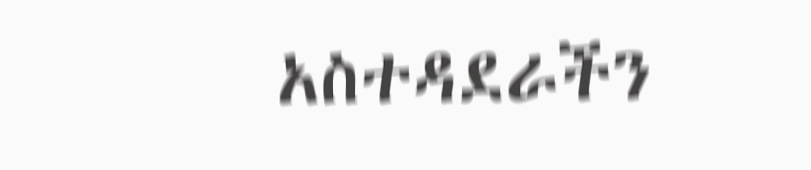አስተዳደራችን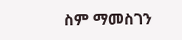ስም ማመስገን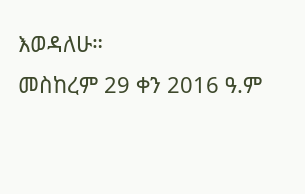እወዳለሁ።
መስከረም 29 ቀን 2016 ዓ.ም